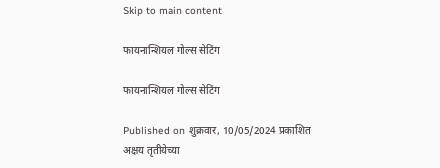Skip to main content

फायनान्शियल गोल्स सेटिंग

फायनान्शियल गोल्स सेटिंग

Published on शुक्रवार, 10/05/2024 प्रकाशित
अक्षय तृतीयेच्या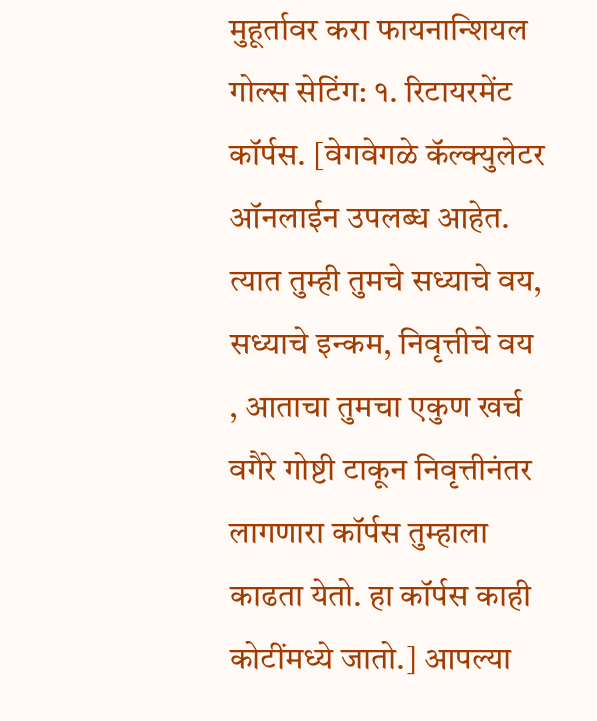मुहूर्तावर करा फायनान्शियल गोल्स सेटिंग: १. रिटायरमेंट कॉर्पस. [वेगवेगळे कॅल्क्युलेटर ऑनलाईन उपलब्ध आहेत. त्यात तुम्ही तुमचे सध्याचे वय, सध्याचे इन्कम, निवृत्तीचे वय , आताचा तुमचा एकुण खर्च वगैरे गोष्टी टाकून निवृत्तीनंतर लागणारा कॉर्पस तुम्हाला काढता येतो. हा कॉर्पस काही कोटींमध्ये जातो.] आपल्या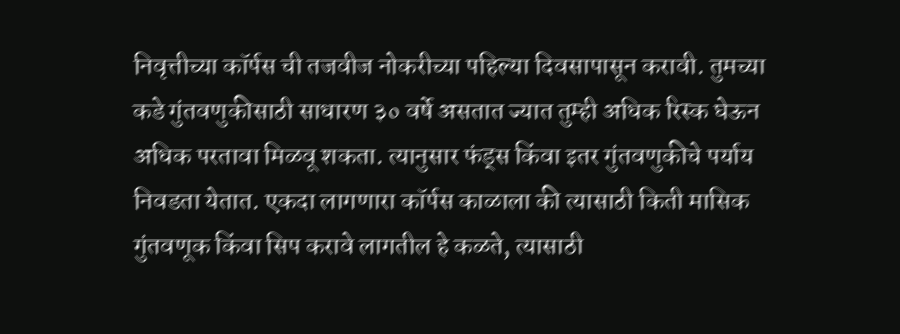निवृत्तीच्या कॉर्पस ची तजवीज नोकरीच्या पहिल्या दिवसापासून करावी. तुमच्या कडे गुंतवणुकीसाठी साधारण ३० वर्षे असतात ज्यात तुम्ही अधिक रिस्क घेऊन अधिक परतावा मिळवू शकता. त्यानुसार फंड्स किंवा इतर गुंतवणुकीचे पर्याय निवडता येतात. एकदा लागणारा कॉर्पस काळाला की त्यासाठी किती मासिक गुंतवणूक किंवा सिप करावे लागतील हे कळते, त्यासाठी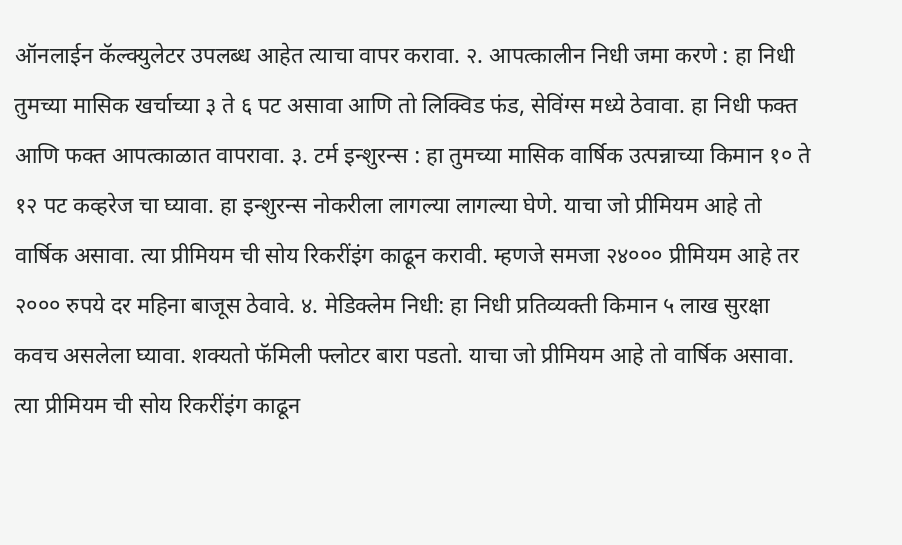ऑनलाईन कॅल्क्युलेटर उपलब्ध आहेत त्याचा वापर करावा. २. आपत्कालीन निधी जमा करणे : हा निधी तुमच्या मासिक खर्चाच्या ३ ते ६ पट असावा आणि तो लिक्विड फंड, सेविंग्स मध्ये ठेवावा. हा निधी फक्त आणि फक्त आपत्काळात वापरावा. ३. टर्म इन्शुरन्स : हा तुमच्या मासिक वार्षिक उत्पन्नाच्या किमान १० ते १२ पट कव्हरेज चा घ्यावा. हा इन्शुरन्स नोकरीला लागल्या लागल्या घेणे. याचा जो प्रीमियम आहे तो वार्षिक असावा. त्या प्रीमियम ची सोय रिकरींइंग काढून करावी. म्हणजे समजा २४००० प्रीमियम आहे तर २००० रुपये दर महिना बाजूस ठेवावे. ४. मेडिक्लेम निधी: हा निधी प्रतिव्यक्ती किमान ५ लाख सुरक्षा कवच असलेला घ्यावा. शक्यतो फॅमिली फ्लोटर बारा पडतो. याचा जो प्रीमियम आहे तो वार्षिक असावा. त्या प्रीमियम ची सोय रिकरींइंग काढून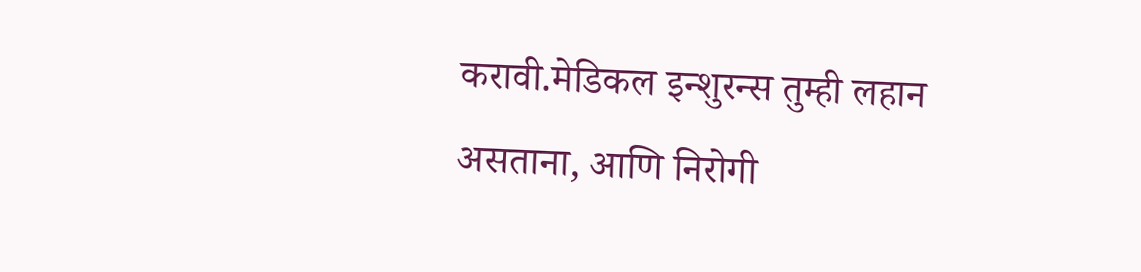करावी.मेडिकल इन्शुरन्स तुम्ही लहान असताना, आणि निरोगी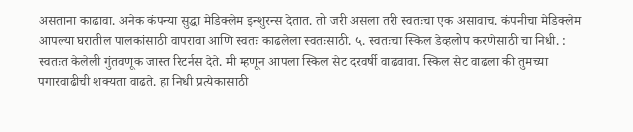असताना काढावा. अनेक कंपन्या सुद्धा मेडिक्लेम इन्शुरन्स देतात. तो जरी असला तरी स्वतःचा एक असावाच. कंपनीचा मेडिक्लेम आपल्या घरातील पालकांसाठी वापरावा आणि स्वतः काढलेला स्वतःसाठी. ५. स्वतःचा स्किल डेव्हलोप करणेसाठी चा निधी. : स्वतःत केलेली गुंतवणूक जास्त रिटर्नस देते. मी म्हणून आपला स्किल सेट दरवर्षी वाढवावा. स्किल सेट वाढला की तुमच्या पगारवाढीची शक्यता वाढते. हा निधी प्रत्येकासाठी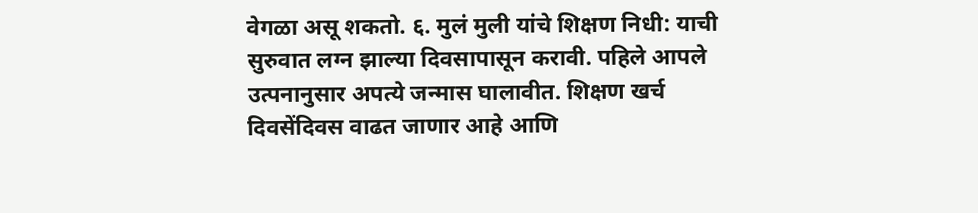वेगळा असू शकतो. ६. मुलं मुली यांचे शिक्षण निधी: याची सुरुवात लग्न झाल्या दिवसापासून करावी. पहिले आपले उत्पनानुसार अपत्ये जन्मास घालावीत. शिक्षण खर्च दिवसेंदिवस वाढत जाणार आहे आणि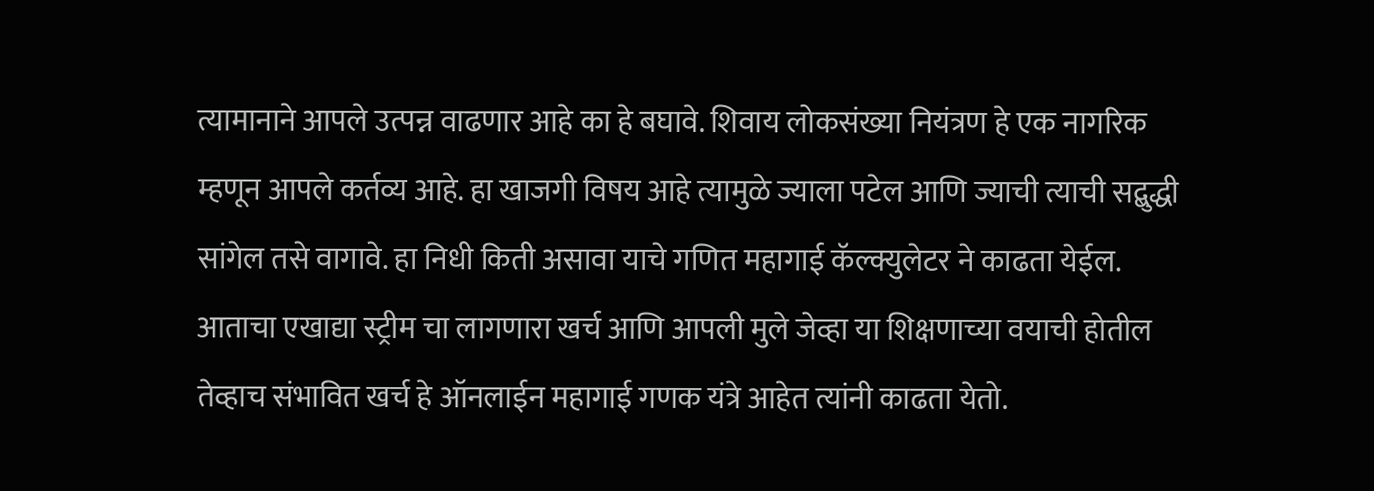त्यामानाने आपले उत्पन्न वाढणार आहे का हे बघावे. शिवाय लोकसंख्या नियंत्रण हे एक नागरिक म्हणून आपले कर्तव्य आहे. हा खाजगी विषय आहे त्यामुळे ज्याला पटेल आणि ज्याची त्याची सद्बुद्धी सांगेल तसे वागावे. हा निधी किती असावा याचे गणित महागाई कॅल्क्युलेटर ने काढता येईल. आताचा एखाद्या स्ट्रीम चा लागणारा खर्च आणि आपली मुले जेव्हा या शिक्षणाच्या वयाची होतील तेव्हाच संभावित खर्च हे ऑनलाईन महागाई गणक यंत्रे आहेत त्यांनी काढता येतो.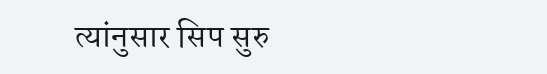त्यांनुसार सिप सुरु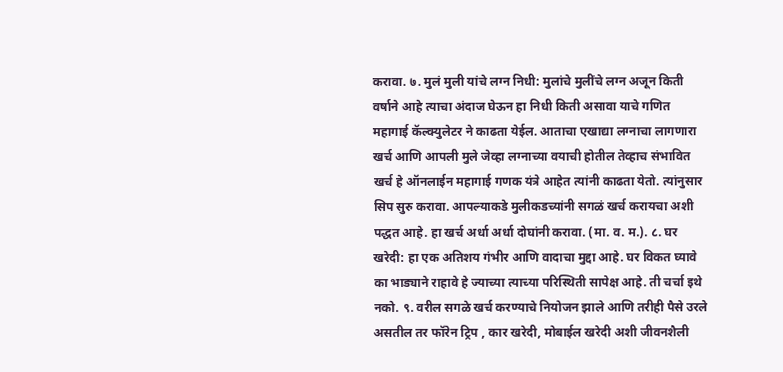करावा. ७. मुलं मुली यांचे लग्न निधी: मुलांचे मुलींचे लग्न अजून किती वर्षाने आहे त्याचा अंदाज घेऊन हा निधी किती असावा याचे गणित महागाई कॅल्क्युलेटर ने काढता येईल. आताचा एखाद्या लग्नाचा लागणारा खर्च आणि आपली मुले जेव्हा लग्नाच्या वयाची होतील तेव्हाच संभावित खर्च हे ऑनलाईन महागाई गणक यंत्रे आहेत त्यांनी काढता येतो. त्यांनुसार सिप सुरु करावा. आपल्याकडे मुलीकडच्यांनी सगळं खर्च करायचा अशी पद्धत आहे. हा खर्च अर्धा अर्धा दोघांनी करावा. (मा. व. म.). ८. घर खरेदी: हा एक अतिशय गंभीर आणि वादाचा मुद्दा आहे. घर विकत घ्यावे का भाड्याने राहावे हे ज्याच्या त्याच्या परिस्थिती सापेक्ष आहे. ती चर्चा इथे नको. ९. वरील सगळे खर्च करण्याचे नियोजन झाले आणि तरीही पैसे उरले असतील तर फॉरेन ट्रिप , कार खरेदी, मोबाईल खरेदी अशी जीवनशैली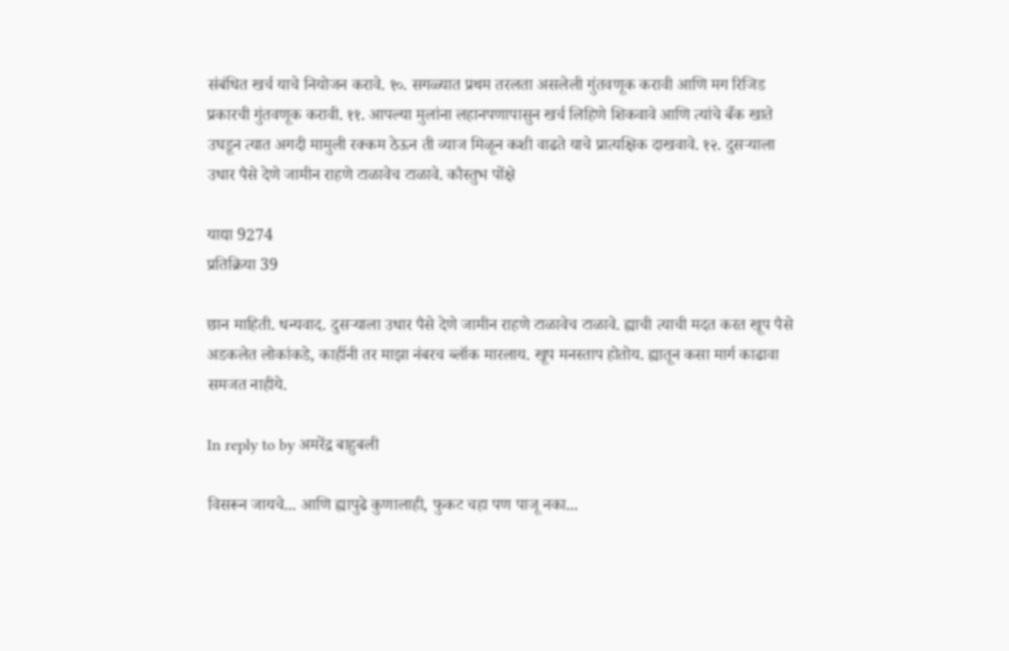संबंधित खर्च याचे नियोजन करावे. १०. सगळ्यात प्रथम तरलता असलेली गुंतवणूक करावी आणि मग रिजिड प्रकारची गुंतवणूक करावी. ११. आपल्या मुलांना लहानपणापासुन खर्च लिहिणे शिकवावे आणि त्यांचे बँक खाते उघडून त्यात अगदी मामुली रक्कम ठेऊन ती व्याज मिळून कशी वाढते याचे प्रात्यक्षिक दाखवावे. १२. दुसऱ्याला उधार पैसे देणे जामीन राहणे टाळावेच टाळावे. कौस्तुभ पोंक्षे

याद्या 9274
प्रतिक्रिया 39

छान माहिती. धन्यवाद. दुसऱ्याला उधार पैसे देणे जामीन राहणे टाळावेच टाळावे. ह्याची त्याची मदत करत खूप पैसे अडकलेत लोकांकडे, काहींनी तर माझा नंबरच ब्लॉक मारलाय. खूप मनस्ताप होतोय. ह्यातून कसा मार्ग काढावा समजत नाहीये.

In reply to by अमरेंद्र बाहुबली

विसरून जायचे... आणि ह्यापुढे कुणालाही, फुकट चहा पण पाजू नका...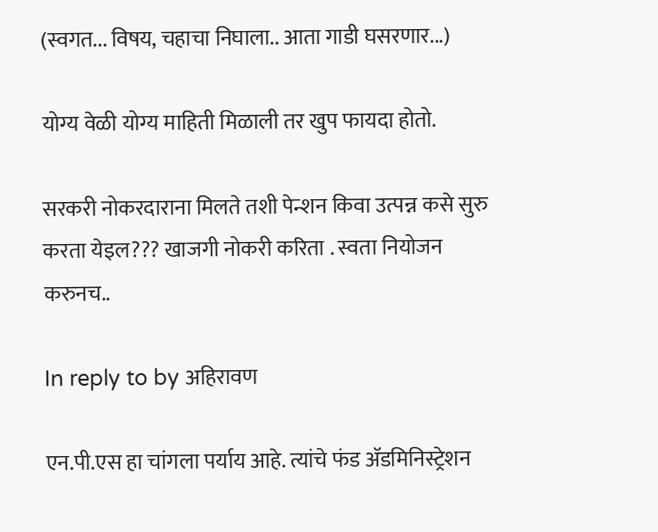(स्वगत... विषय, चहाचा निघाला.. आता गाडी घसरणार...)

योग्य वेळी योग्य माहिती मिळाली तर खुप फायदा होतो.

सरकरी नोकरदाराना मिलते तशी पेन्शन किवा उत्पन्न कसे सुरु करता येइल??? खाजगी नोकरी करिता . स्वता नियोजन करुनच..

In reply to by अहिरावण

एन.पी.एस हा चांगला पर्याय आहे. त्यांचे फंड अ‍ॅडमिनिस्ट्रेशन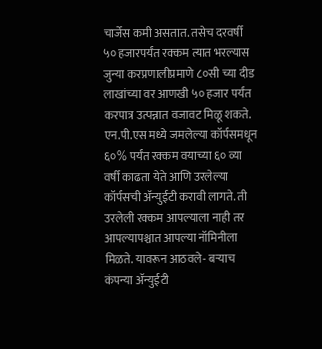चार्जेस कमी असतात. तसेच दरवर्षी ५० हजारपर्यंत रक्कम त्यात भरल्यास जुन्या करप्रणालीप्रमाणे ८०सी च्या दीड लाखांच्या वर आणखी ५० हजार पर्यंत करपात्र उत्पन्नात वजावट मिळू शकते. एन.पी.एस मध्ये जमलेल्या कॉर्पसमधून ६०% पर्यंत रक्कम वयाच्या ६० व्या वर्षी काढता येते आणि उरलेल्या कॉर्पसची अ‍ॅन्युईटी करावी लागते. ती उरलेली रक्कम आपल्याला नाही तर आपल्यापश्चात आपल्या नॉमिनीला मिळते. यावरून आठवले- बर्‍याच कंपन्या अ‍ॅन्युईटी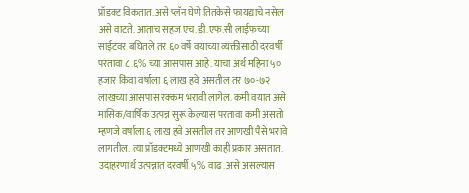प्रॉडक्ट विकतात. असे प्लॅन घेणे तितकेसे फायद्याचे नसेल असे वाटते. आताच सहज एच.डी.एफ.सी लाईफच्या साईटवर बघितले तर ६० वर्षे वयाच्या व्यक्तीसाठी दरवर्षी परतावा ८.६% च्या आसपास आहे. याचा अर्थ महिना ५० हजार किंवा वर्षाला ६ लाख हवे असतील तर ७०-७२ लाखच्या आसपास रक्कम भरावी लागेल. कमी वयात असे मासिक/वार्षिक उत्पन्न सुरू केल्यास परतावा कमी असतो म्हणजे वर्षाला ६ लाख हवे असतील तर आणखी पैसे भरावे लागतील. त्या प्रॉडक्टमध्ये आणखी काही प्रकार असतात. उदाहरणार्थ उत्पन्नात दरवर्षी ५% वाढ. असे असल्यास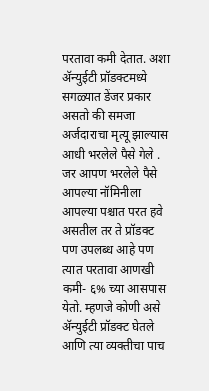परतावा कमी देतात. अशा अ‍ॅन्युईटी प्रॉडक्टमध्ये सगळ्यात डेंजर प्रकार असतो की समजा अर्जदाराचा मृत्यू झाल्यास आधी भरलेले पैसे गेले . जर आपण भरलेले पैसे आपल्या नॉमिनीला आपल्या पश्चात परत हवे असतील तर ते प्रॉडक्ट पण उपलब्ध आहे पण त्यात परतावा आणखी कमी- ६% च्या आसपास येतो. म्हणजे कोणी असे अ‍ॅन्युईटी प्रॉडक्ट घेतले आणि त्या व्यक्तीचा पाच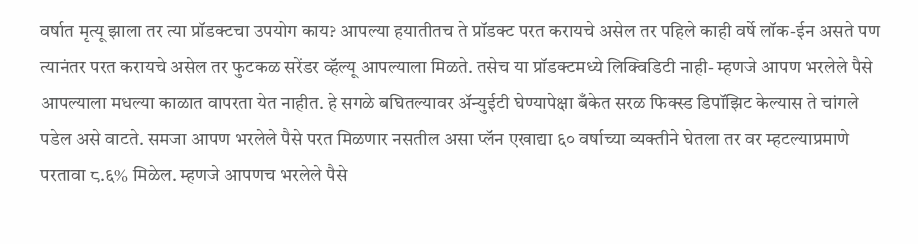वर्षात मृत्यू झाला तर त्या प्रॉडक्टचा उपयोग काय? आपल्या हयातीतच ते प्रॉडक्ट परत करायचे असेल तर पहिले काही वर्षे लॉक-ईन असते पण त्यानंतर परत करायचे असेल तर फुटकळ सरेंडर व्हॅल्यू आपल्याला मिळते. तसेच या प्रॉडक्टमध्ये लिक्विडिटी नाही- म्हणजे आपण भरलेले पैसे आपल्याला मधल्या काळात वापरता येत नाहीत. हे सगळे बघितल्यावर अ‍ॅन्युईटी घेण्यापेक्षा बँकेत सरळ फिक्स्ड डिपॉझिट केल्यास ते चांगले पडेल असे वाटते. समजा आपण भरलेले पैसे परत मिळणार नसतील असा प्लॅन एखाद्या ६० वर्षाच्या व्यक्तीने घेतला तर वर म्हटल्याप्रमाणे परतावा ८.६% मिळेल. म्हणजे आपणच भरलेले पैसे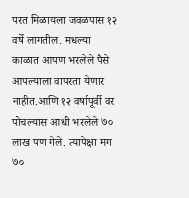परत मिळायला जवळपास १२ वर्षे लागतील. मधल्या काळात आपण भरलेले पैसे आपल्याला वापरता येणार नाहीत.आणि १२ वर्षापूर्वी वर पोचल्यास आधी भरलेले ७० लाख पण गेले. त्यापेक्षा मग ७०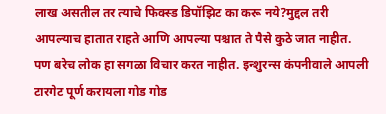लाख असतील तर त्याचे फिक्स्ड डिपॉझिट का करू नये?मुद्दल तरी आपल्याच हातात राहते आणि आपल्या पश्चात ते पैसे कुठे जात नाहीत. पण बरेच लोक हा सगळा विचार करत नाहीत. इन्शुरन्स कंपनीवाले आपली टारगेट पूर्ण करायला गोड गोड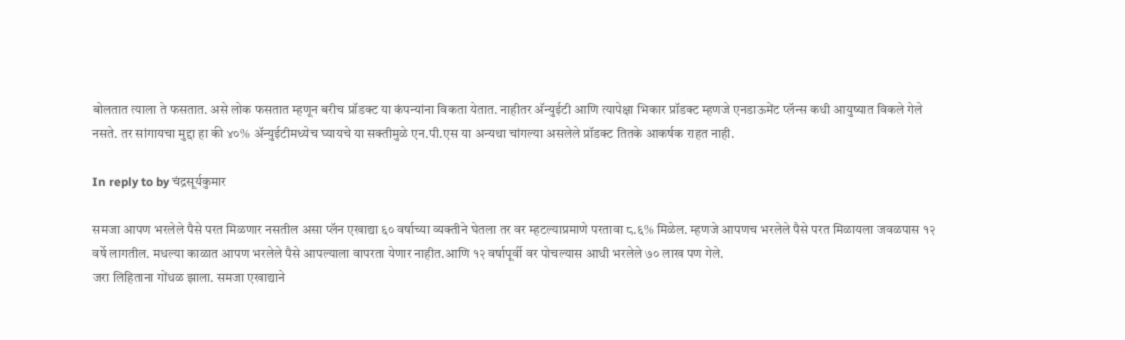बोलतात त्याला ते फसतात. असे लोक फसतात म्हणून बरीच प्रॉडक्ट या कंपन्यांना विकता येतात. नाहीतर अ‍ॅन्युईटी आणि त्यापेक्षा भिकार प्रॉडक्ट म्हणजे एनडाऊमेंट प्लॅन्स कधी आयुष्यात विकले गेले नसते. तर सांगायचा मुद्दा हा की ४०% अ‍ॅन्युईटीमध्येच घ्यायचे या सक्तीमुळे एन.पी.एस या अन्यथा चांगल्या असलेले प्रॉडक्ट तितके आकर्षक राहत नाही.

In reply to by चंद्रसूर्यकुमार

समजा आपण भरलेले पैसे परत मिळणार नसतील असा प्लॅन एखाद्या ६० वर्षाच्या व्यक्तीने घेतला तर वर म्हटल्याप्रमाणे परतावा ८.६% मिळेल. म्हणजे आपणच भरलेले पैसे परत मिळायला जवळपास १२ वर्षे लागतील. मधल्या काळात आपण भरलेले पैसे आपल्याला वापरता येणार नाहीत.आणि १२ वर्षापूर्वी वर पोचल्यास आधी भरलेले ७० लाख पण गेले.
जरा लिहिताना गोंधळ झाला. समजा एखाद्याने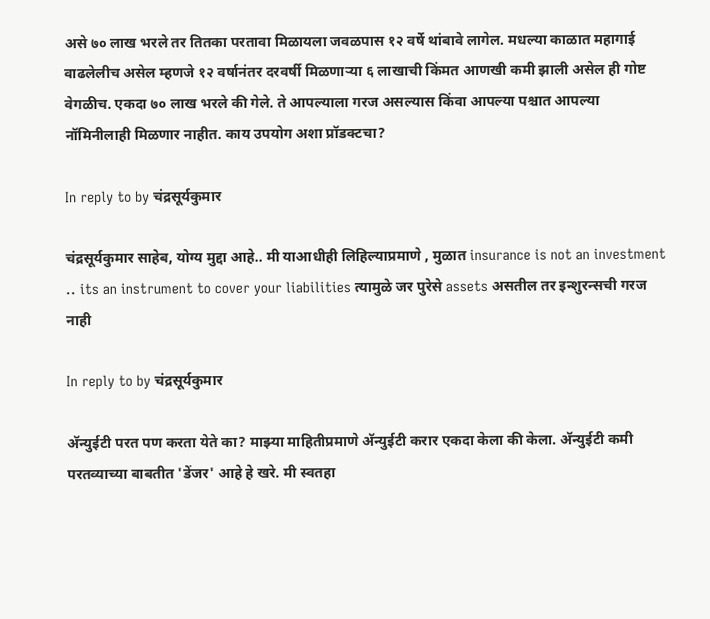असे ७० लाख भरले तर तितका परतावा मिळायला जवळपास १२ वर्षे थांबावे लागेल. मधल्या काळात महागाई वाढलेलीच असेल म्हणजे १२ वर्षानंतर दरवर्षी मिळणार्‍या ६ लाखाची किंमत आणखी कमी झाली असेल ही गोष्ट वेगळीच. एकदा ७० लाख भरले की गेले. ते आपल्याला गरज असल्यास किंवा आपल्या पश्चात आपल्या नॉमिनीलाही मिळणार नाहीत. काय उपयोग अशा प्रॉडक्टचा?

In reply to by चंद्रसूर्यकुमार

चंद्रसूर्यकुमार साहेब, योग्य मुद्दा आहे.. मी याआधीही लिहिल्याप्रमाणे , मुळात insurance is not an investment .. its an instrument to cover your liabilities त्यामुळे जर पुरेसे assets असतील तर इन्शुरन्सची गरज नाही

In reply to by चंद्रसूर्यकुमार

अ‍ॅन्युईटी परत पण करता येते का? माझ्या माहितीप्रमाणे अ‍ॅन्युईटी करार एकदा केला की केला. अ‍ॅन्युईटी कमी परतव्याच्या बाबतीत 'डेंजर' आहे हे खरे. मी स्वतहा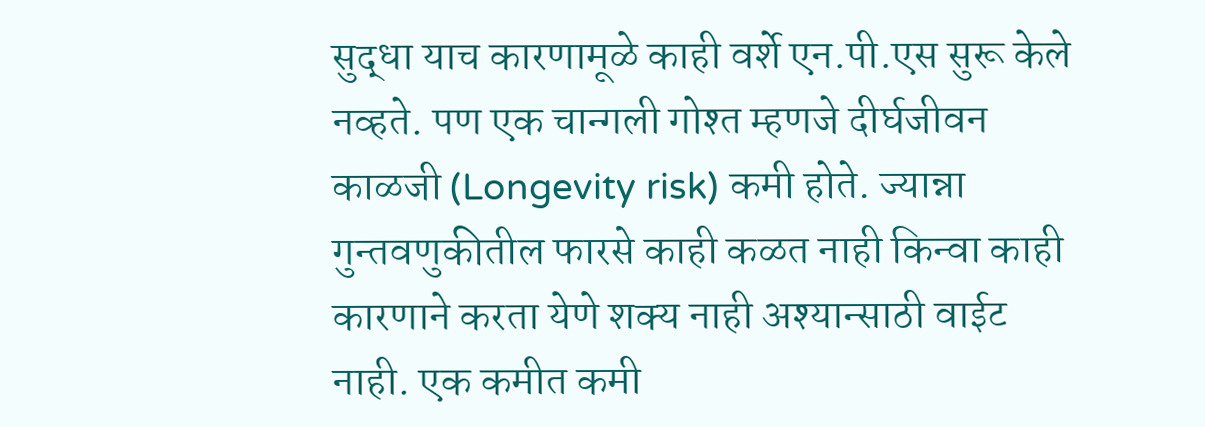सुद्धा याच कारणामूळे काही वर्शे एन.पी.एस सुरू केले नव्हते. पण एक चान्गली गोश्त म्हणजे दीर्घजीवन काळजी (Longevity risk) कमी होते. ज्यान्ना गुन्तवणुकीतील फारसे काही कळत नाही किन्वा काही कारणाने करता येणे शक्य नाही अश्यान्साठी वाईट नाही. एक कमीत कमी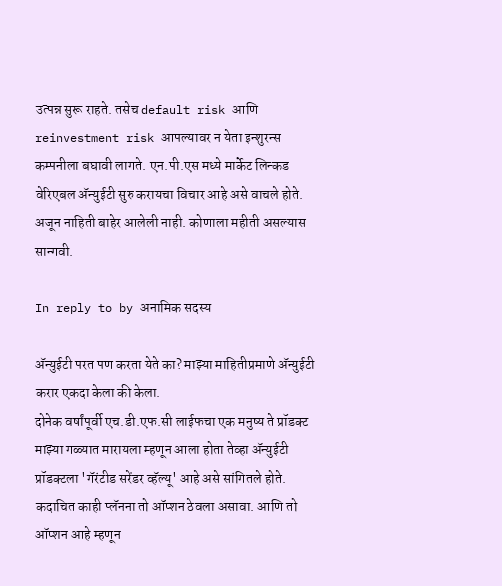उत्पन्न सुरू राहते. तसेच default risk आणि reinvestment risk आपल्यावर न येता इन्शुरन्स कम्पनीला बघावी लागते. एन.पी.एस मध्ये मार्केट लिन्कड वेरिएबल अ‍ॅन्युईटी सुरु करायचा विचार आहे असे वाचले होते. अजून नाहिती बाहेर आलेली नाही. कोणाला महीती असल्यास सान्गवी.

In reply to by अनामिक सदस्य

अ‍ॅन्युईटी परत पण करता येते का? माझ्या माहितीप्रमाणे अ‍ॅन्युईटी करार एकदा केला की केला.
दोनेक वर्षांपूर्वी एच.डी.एफ.सी लाईफचा एक मनुष्य ते प्रॉडक्ट माझ्या गळ्यात मारायला म्हणून आला होता तेव्हा अ‍ॅन्युईटी प्रॉडक्टला 'गॅरंटीड सरेंडर व्हॅल्यू' आहे असे सांगितले होते. कदाचित काही प्लॅनना तो ऑप्शन ठेवला असावा. आणि तो ऑप्शन आहे म्हणून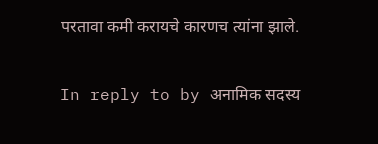परतावा कमी करायचे कारणच त्यांना झाले.

In reply to by अनामिक सदस्य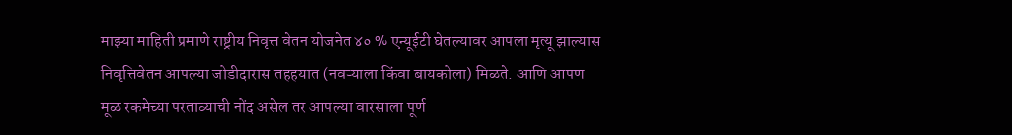माझ्या माहिती प्रमाणे राष्ट्रीय निवृत्त वेतन योजनेत ४० % एन्यूईटी घेतल्यावर आपला मृत्यू झाल्यास निवृत्तिवेतन आपल्या जोडीदारास तहहयात (नवऱ्याला किंवा बायकोला) मिळते. आणि आपण मूळ रकमेच्या परताव्याची नोंद असेल तर आपल्या वारसाला पूर्ण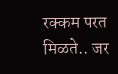रक्कम परत मिळते.. जर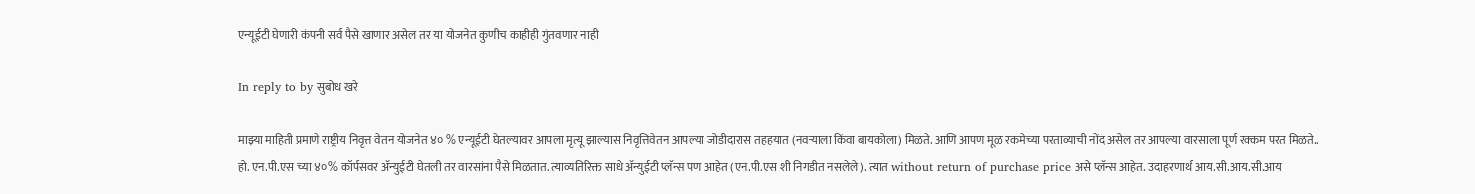एन्यूईटी घेणारी कंपनी सर्व पैसे खाणार असेल तर या योजनेत कुणीच काहीही गुंतवणार नाही

In reply to by सुबोध खरे

माझ्या माहिती प्रमाणे राष्ट्रीय निवृत्त वेतन योजनेत ४० % एन्यूईटी घेतल्यावर आपला मृत्यू झाल्यास निवृत्तिवेतन आपल्या जोडीदारास तहहयात (नवऱ्याला किंवा बायकोला) मिळते. आणि आपण मूळ रकमेच्या परताव्याची नोंद असेल तर आपल्या वारसाला पूर्ण रक्कम परत मिळते..
हो. एन.पी.एस च्या ४०% कॉर्पसवर अ‍ॅन्युईटी घेतली तर वारसांना पैसे मिळतात. त्याव्यतिरिक्त साधे अ‍ॅन्युईटी प्लॅन्स पण आहेत (एन.पी.एस शी निगडीत नसलेले). त्यात without return of purchase price असे प्लॅन्स आहेत. उदाहरणार्थ आय.सी.आय.सी.आय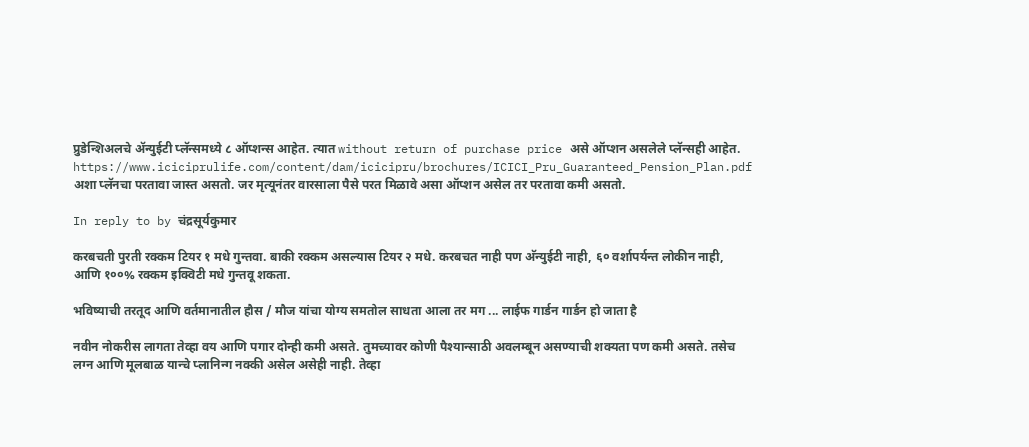प्रुडेन्शिअलचे अ‍ॅन्युईटी प्लॅन्समध्ये ८ ऑप्शन्स आहेत. त्यात without return of purchase price असे ऑप्शन असलेले प्लॅन्सही आहेत. https://www.iciciprulife.com/content/dam/icicipru/brochures/ICICI_Pru_Guaranteed_Pension_Plan.pdf अशा प्लॅनचा परतावा जास्त असतो. जर मृत्यूनंतर वारसाला पैसे परत मिळावे असा ऑप्शन असेल तर परतावा कमी असतो.

In reply to by चंद्रसूर्यकुमार

करबचती पुरती रक्कम टियर १ मधे गुन्तवा. बाकी रक्कम असल्यास टियर २ मधे. करबचत नाही पण अ‍ॅन्युईटी नाही, ६० वर्शापर्यन्त लोकीन नाही, आणि १००% रक्कम इक्विटी मधे गुन्तवू शकता.

भविष्याची तरतूद आणि वर्तमानातील हौस / मौज यांचा योग्य समतोल साधता आला तर मग ... लाईफ गार्डन गार्डन हो जाता है

नवीन नोकरीस लागता तेव्हा वय आणि पगार दोन्ही कमी असते. तुमच्यावर कोणी पैश्यान्साठी अवलम्बून असण्याची शक्यता पण कमी असते. तसेच लग्न आणि मूलबाळ यान्चे प्लानिन्ग नक्की असेल असेही नाही. तेव्हा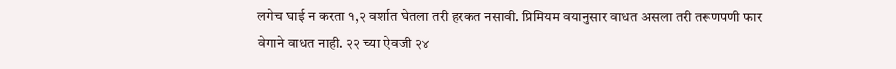लगेच घाई न करता १,२ वर्शात घेतला तरी हरकत नसावी. प्रिमियम वयानुसार वाधत असला तरी तरूणपणी फार वेगाने वाधत नाही. २२ च्या ऐवजी २४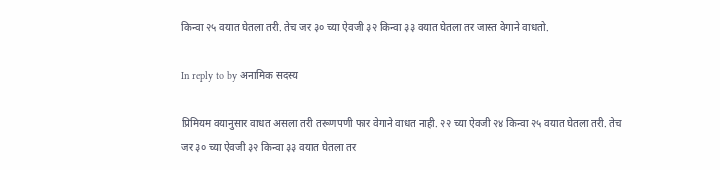किन्वा २५ वयात घेतला तरी. तेच जर ३० च्या ऐवजी ३२ किन्वा ३३ वयात घेतला तर जास्त वेगाने वाधतो.

In reply to by अनामिक सदस्य

प्रिमियम वयानुसार वाधत असला तरी तरूणपणी फार वेगाने वाधत नाही. २२ च्या ऐवजी २४ किन्वा २५ वयात घेतला तरी. तेच जर ३० च्या ऐवजी ३२ किन्वा ३३ वयात घेतला तर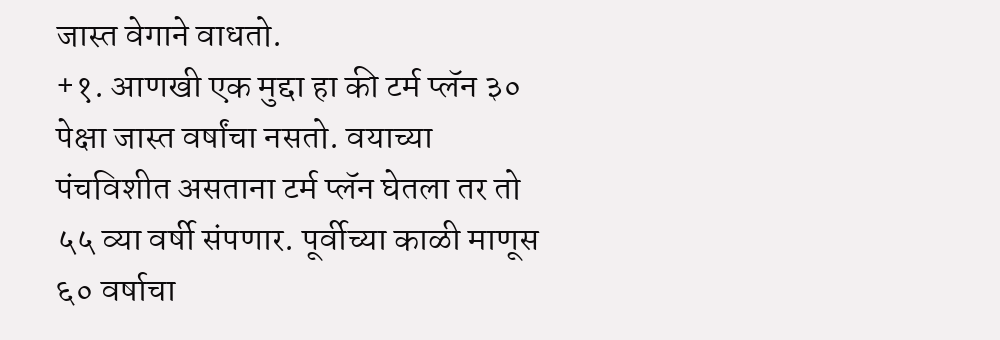जास्त वेगाने वाधतो.
+१. आणखी एक मुद्दा हा की टर्म प्लॅन ३० पेक्षा जास्त वर्षांचा नसतो. वयाच्या पंचविशीत असताना टर्म प्लॅन घेतला तर तो ५५ व्या वर्षी संपणार. पूर्वीच्या काळी माणूस ६० वर्षाचा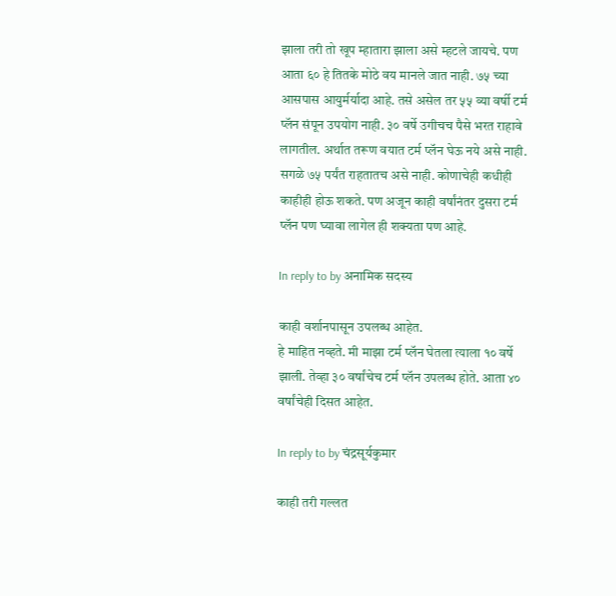झाला तरी तो खूप म्हातारा झाला असे म्हटले जायचे. पण आता ६० हे तितके मोठे वय मानले जात नाही. ७५ च्या आसपास आयुर्मर्यादा आहे. तसे असेल तर ५५ व्या वर्षी टर्म प्लॅन संपून उपयोग नाही. ३० वर्षे उगीचच पैसे भरत राहावे लागतील. अर्थात तरूण वयात टर्म प्लॅन घेऊ नये असे नाही. सगळे ७५ पर्यंत राहतातच असे नाही. कोणाचेही कधीही काहीही होऊ शकते. पण अजून काही वर्षांनंतर दुसरा टर्म प्लॅन पण घ्यावा लागेल ही शक्यता पण आहे.

In reply to by अनामिक सदस्य

काही वर्शानपासून उपलब्ध आहेत.
हे माहित नव्हते. मी माझा टर्म प्लॅन घेतला त्याला १० वर्षे झाली. तेव्हा ३० वर्षांचेच टर्म प्लॅन उपलब्ध होते. आता ४० वर्षांचेही दिसत आहेत.

In reply to by चंद्रसूर्यकुमार

काही तरी गल्लत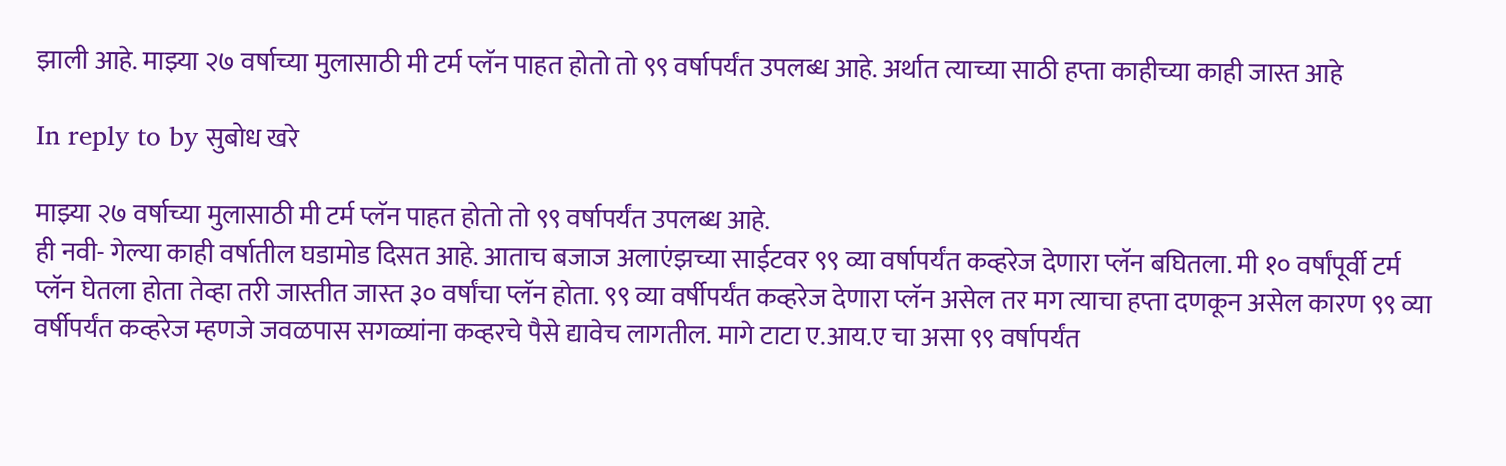झाली आहे. माझ्या २७ वर्षाच्या मुलासाठी मी टर्म प्लॅन पाहत होतो तो ९९ वर्षापर्यंत उपलब्ध आहे. अर्थात त्याच्या साठी हप्ता काहीच्या काही जास्त आहे

In reply to by सुबोध खरे

माझ्या २७ वर्षाच्या मुलासाठी मी टर्म प्लॅन पाहत होतो तो ९९ वर्षापर्यंत उपलब्ध आहे.
ही नवी- गेल्या काही वर्षातील घडामोड दिसत आहे. आताच बजाज अलाएंझच्या साईटवर ९९ व्या वर्षापर्यंत कव्हरेज देणारा प्लॅन बघितला. मी १० वर्षांपूर्वी टर्म प्लॅन घेतला होता तेव्हा तरी जास्तीत जास्त ३० वर्षांचा प्लॅन होता. ९९ व्या वर्षीपर्यंत कव्हरेज देणारा प्लॅन असेल तर मग त्याचा हप्ता दणकून असेल कारण ९९ व्या वर्षीपर्यंत कव्हरेज म्हणजे जवळपास सगळ्यांना कव्हरचे पैसे द्यावेच लागतील. मागे टाटा ए.आय.ए चा असा ९९ वर्षापर्यंत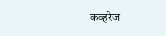कव्हरेज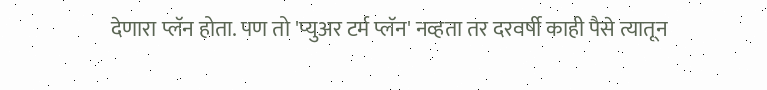देणारा प्लॅन होता. पण तो 'प्युअर टर्म प्लॅन' नव्हता तर दरवर्षी काही पैसे त्यातून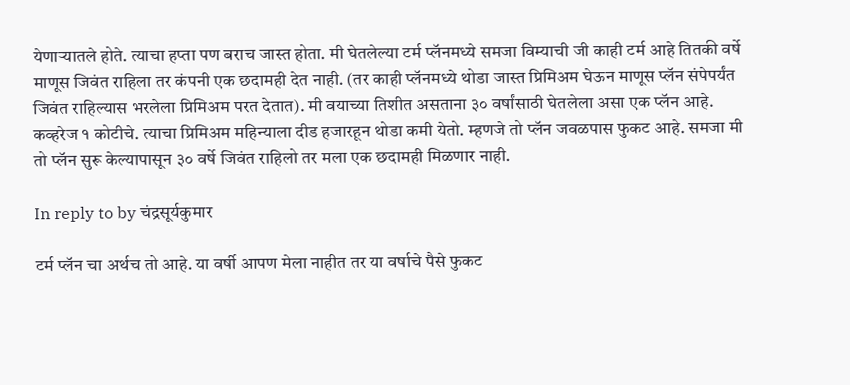येणार्‍यातले होते. त्याचा हप्ता पण बराच जास्त होता. मी घेतलेल्या टर्म प्लॅनमध्ये समजा विम्याची जी काही टर्म आहे तितकी वर्षे माणूस जिवंत राहिला तर कंपनी एक छदामही देत नाही. (तर काही प्लॅनमध्ये थोडा जास्त प्रिमिअम घेऊन माणूस प्लॅन संपेपर्यंत जिवंत राहिल्यास भरलेला प्रिमिअम परत देतात). मी वयाच्या तिशीत असताना ३० वर्षांसाठी घेतलेला असा एक प्लॅन आहे. कव्हरेज १ कोटीचे. त्याचा प्रिमिअम महिन्याला दीड हजारहून थोडा कमी येतो. म्हणजे तो प्लॅन जवळपास फुकट आहे. समजा मी तो प्लॅन सुरू केल्यापासून ३० वर्षे जिवंत राहिलो तर मला एक छदामही मिळणार नाही.

In reply to by चंद्रसूर्यकुमार

टर्म प्लॅन चा अर्थच तो आहे. या वर्षी आपण मेला नाहीत तर या वर्षाचे पैसे फुकट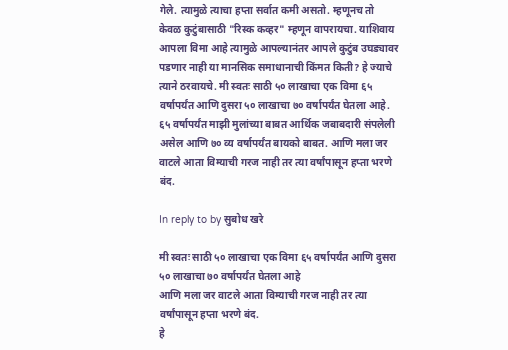गेले. त्यामुळे त्याचा हप्ता सर्वात कमी असतो. म्हणूनच तो केवळ कुटुंबासाठी "रिस्क कव्हर" म्हणून वापरायचा. याशिवाय आपला विमा आहे त्यामुळे आपल्यानंतर आपले कुटुंब उघड्यावर पडणार नाही या मानसिक समाधानाची किंमत किती? हे ज्याचे त्याने ठरवायचे. मी स्वतः साठी ५० लाखाचा एक विमा ६५ वर्षापर्यंत आणि दुसरा ५० लाखाचा ७० वर्षापर्यंत घेतला आहे. ६५ वर्षापर्यंत माझी मुलांच्या बाबत आर्थिक जबाबदारी संपलेली असेल आणि ७० व्य वर्षापर्यंत बायको बाबत. आणि मला जर वाटले आता विम्याची गरज नाही तर त्या वर्षांपासून हप्ता भरणे बंद.

In reply to by सुबोध खरे

मी स्वतः साठी ५० लाखाचा एक विमा ६५ वर्षापर्यंत आणि दुसरा ५० लाखाचा ७० वर्षापर्यंत घेतला आहे
आणि मला जर वाटले आता विम्याची गरज नाही तर त्या वर्षांपासून हप्ता भरणे बंद.
हे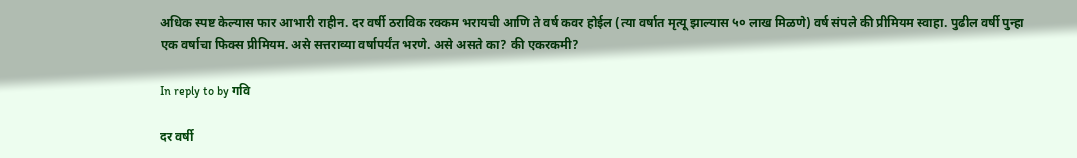अधिक स्पष्ट केल्यास फार आभारी राहीन. दर वर्षी ठराविक रक्कम भरायची आणि ते वर्ष कवर होईल (त्या वर्षात मृत्यू झाल्यास ५० लाख मिळणे) वर्ष संपले की प्रीमियम स्वाहा. पुढील वर्षी पुन्हा एक वर्षाचा फिक्स प्रीमियम. असे सत्तराव्या वर्षापर्यंत भरणे. असे असते का? की एकरकमी?

In reply to by गवि

दर वर्षी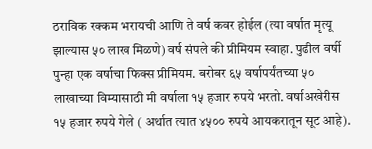ठराविक रक्कम भरायची आणि ते वर्ष कवर होईल (त्या वर्षात मृत्यू झाल्यास ५० लाख मिळणे) वर्ष संपले की प्रीमियम स्वाहा. पुढील वर्षी पुन्हा एक वर्षाचा फिक्स प्रीमियम. बरोबर ६५ वर्षापर्यंतच्या ५० लाखाच्या विम्यासाठी मी वर्षाला १५ हजार रुपये भरतो. वर्षाअखेरीस १५ हजार रुपये गेले ( अर्थात त्यात ४५०० रुपये आयकरातून सूट आहे).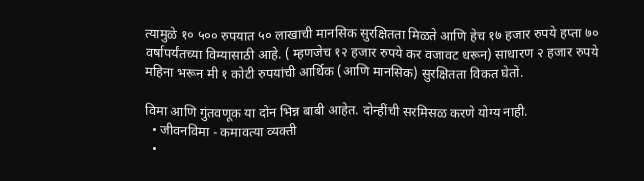त्यामुळे १० ५०० रुपयात ५० लाखाची मानसिक सुरक्षितता मिळते आणि हेच १७ हजार रुपये हप्ता ७० वर्षापर्यंतच्या विम्यासाठी आहे. ( म्हणजेच १२ हजार रुपये कर वजावट धरून) साधारण २ हजार रुपये महिना भरून मी १ कोटी रुपयांची आर्थिक (आणि मानसिक) सुरक्षितता विकत घेतो.

विमा आणि गुंतवणूक या दोन भिन्न बाबी आहेत. दोन्हींची सरमिसळ करणे योग्य नाही.
  • जीवनविमा - कमावत्या व्यक्ती
  •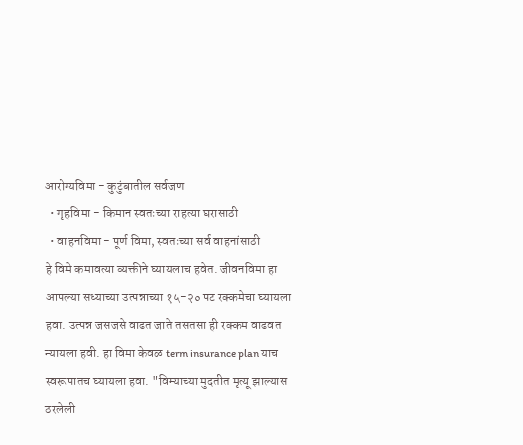आरोग्यविमा - कुटुंबातील सर्वजण
  • गृहविमा - किमान स्वतःच्या राहत्या घरासाठी
  • वाहनविमा - पूर्ण विमा, स्वतःच्या सर्व वाहनांसाठी
हे विमे कमावत्या व्यक्तीने घ्यायलाच हवेत. जीवनविमा हा आपल्या सध्याच्या उत्पन्नाच्या १५-२० पट रक्कमेचा घ्यायला हवा. उत्पन्न जसजसे वाढत जाते तसतसा ही रक्कम वाढवत न्यायला हवी. हा विमा केवळ term insurance plan याच स्वरूपातच घ्यायला हवा. "विम्याच्या मुदतीत मृत्यू झाल्यास ठरलेली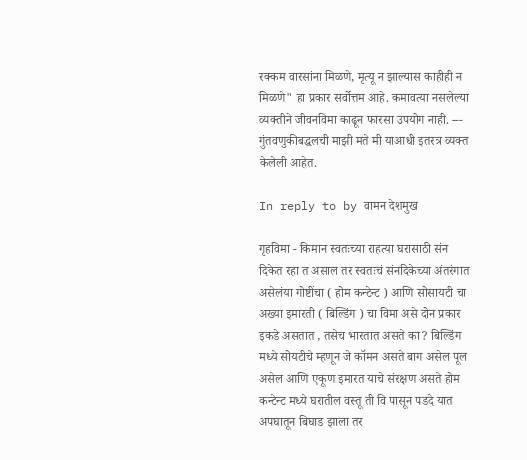रक्कम वारसांना मिळणे, मृत्यू न झाल्यास काहीही न मिळणे" हा प्रकार सर्वोत्तम आहे. कमावत्या नसलेल्या व्यक्तीने जीवनविमा काढून फारसा उपयोग नाही. --- गुंतवणुकीबद्धलची माझी मते मी याआधी इतरत्र व्यक्त केलेली आहेत.

In reply to by वामन देशमुख

गृहविमा - किमान स्वतःच्या राहत्या घरासाठी संन दिकेत रहा त असाल तर स्वतःचं संनदिकेच्या अंतरंगात असेलंया गोष्टींचा ( होम कन्टेन्ट ) आणि सोसायटी चा अख्या इमारती ( बिल्डिंग ) चा विमा असे दोन प्रकार इकडे असतात , तसेच भारतात असते का? बिल्डिंग मध्ये सोयटीचे म्हणून जे कॉमन असते बाग असेल पूल असेल आणि एकूण इमारत याचे संरक्षण असते होम कन्टेन्ट मध्ये घरातील वस्तू ती वि पासून पडदे यात अपघातून बिघाड झाला तर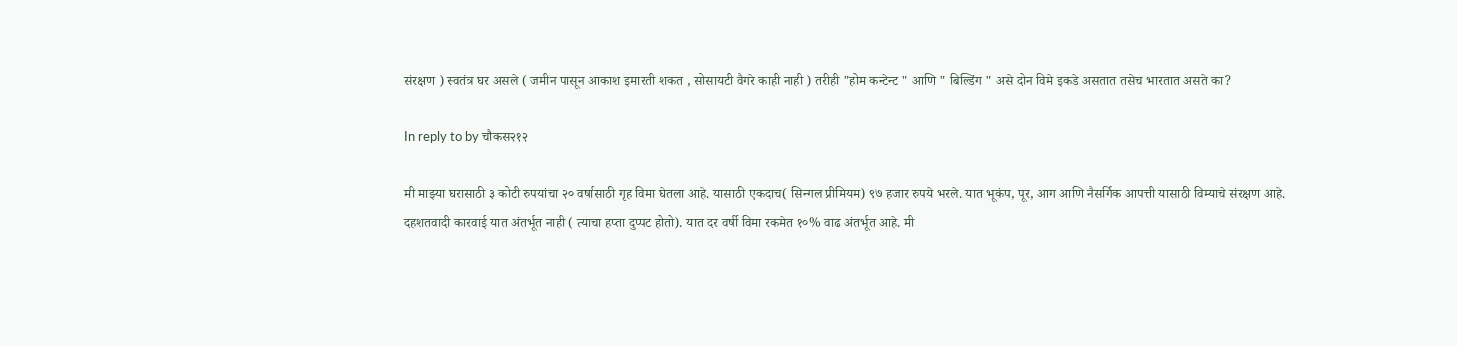संरक्षण ) स्वतंत्र घर असले ( जमीन पासून आकाश इमारती शकत , सोसायटी वैगरे काही नाही ) तरीही "होम कन्टेन्ट " आणि " बिल्डिंग " असे दोन विमे इकडे असतात तसेच भारतात असते का?

In reply to by चौकस२१२

मी माझ्या घरासाठी ३ कोटी रुपयांचा २० वर्षासाठी गृह विमा घेतला आहे. यासाठी एकदाच( सिन्गल प्रीमियम) ९७ हजार रुपये भरले. यात भूकंप, पूर, आग आणि नैसर्गिक आपत्ती यासाठी विम्याचे संरक्षण आहे. दहशतवादी कारवाई यात अंतर्भूत नाही ( त्याचा हप्ता दुप्पट होतो). यात दर वर्षी विमा रकमेत १०% वाढ अंतर्भूत आहे. मी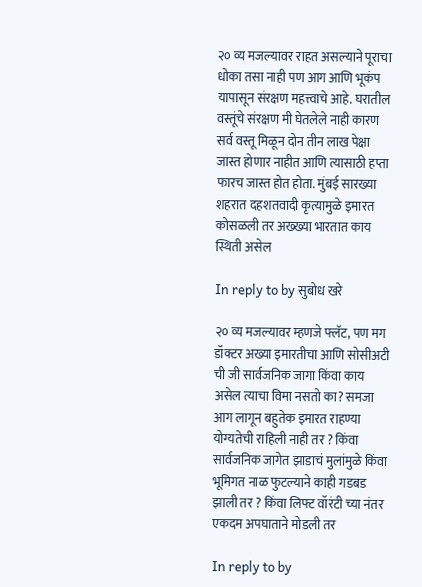२० व्य मजल्यावर राहत असल्याने पूराचा धोका तसा नाही पण आग आणि भूकंप यापासून संरक्षण महत्त्वाचे आहे. घरातील वस्तूंचे संरक्षण मी घेतलेले नाही कारण सर्व वस्तू मिळून दोन तीन लाख पेक्षा जास्त होणार नाहीत आणि त्यासाठी हप्ता फारच जास्त होत होता. मुंबई सारख्या शहरात दहशतवादी कृत्यामुळे इमारत कोसळली तर अख्ख्या भारतात काय स्थिती असेल

In reply to by सुबोध खरे

२० व्य मजल्यावर म्हणजे फ्लॅट, पण मग डॉक्टर अख्या इमारतीचा आणि सोसीअटी ची जी सार्वजनिक जागा किंवा काय असेल त्याचा विमा नसतो का? समजा आग लागून बहुतेक इमारत राहण्या योग्यतेची राहिली नाही तर ? किंवा सार्वजनिक जागेत झाडाचं मुलांमुळे किंवा भूमिगत नाळ फुटल्याने काही गडबड झाली तर ? किंवा लिफ्ट वॉरंटी च्या नंतर एकदम अपघाताने मोडली तर

In reply to by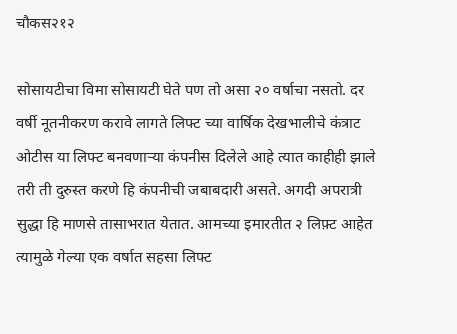चौकस२१२

सोसायटीचा विमा सोसायटी घेते पण तो असा २० वर्षाचा नसतो. दर वर्षी नूतनीकरण करावे लागते लिफ्ट च्या वार्षिक देखभालीचे कंत्राट ओटीस या लिफ्ट बनवणाऱ्या कंपनीस दिलेले आहे त्यात काहीही झाले तरी ती दुरुस्त करणे हि कंपनीची जबाबदारी असते. अगदी अपरात्री सुद्धा हि माणसे तासाभरात येतात. आमच्या इमारतीत २ लिफ़्ट आहेत त्यामुळे गेल्या एक वर्षात सहसा लिफ्ट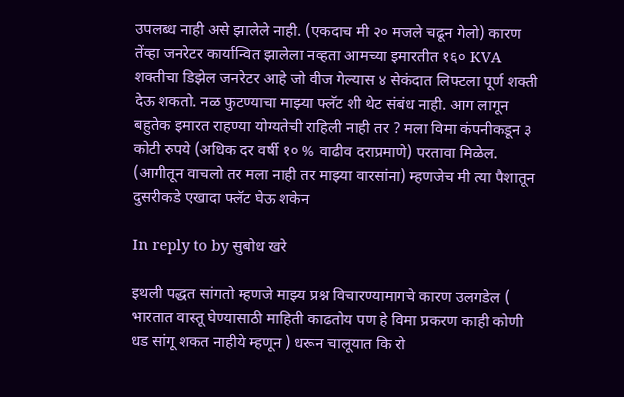उपलब्ध नाही असे झालेले नाही. (एकदाच मी २० मजले चढून गेलो) कारण तेंव्हा जनरेटर कार्यान्वित झालेला नव्हता आमच्या इमारतीत १६० KVA शक्तीचा डिझेल जनरेटर आहे जो वीज गेल्यास ४ सेकंदात लिफ्टला पूर्ण शक्ती देऊ शकतो. नळ फुटण्याचा माझ्या फ्लॅट शी थेट संबंध नाही. आग लागून बहुतेक इमारत राहण्या योग्यतेची राहिली नाही तर ? मला विमा कंपनीकडून ३ कोटी रुपये (अधिक दर वर्षी १० % वाढीव दराप्रमाणे) परतावा मिळेल. (आगीतून वाचलो तर मला नाही तर माझ्या वारसांना) म्हणजेच मी त्या पैशातून दुसरीकडे एखादा फ्लॅट घेऊ शकेन

In reply to by सुबोध खरे

इथली पद्धत सांगतो म्हणजे माझ्य प्रश्न विचारण्यामागचे कारण उलगडेल ( भारतात वास्तू घेण्यासाठी माहिती काढतोय पण हे विमा प्रकरण काही कोणी धड सांगू शकत नाहीये म्हणून ) धरून चालूयात कि रो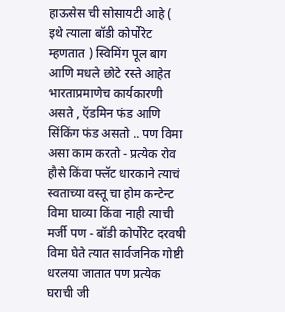हाऊसेस ची सोसायटी आहे ( इथे त्याला बॉडी कोर्पोरेट म्हणतात ) स्विमिंग पूल बाग आणि मधले छोटे रस्ते आहेत भारताप्रमाणेच कार्यकारणी असते , ऍडमिन फंड आणि सिंकिंग फंड असतो .. पण विमा असा काम करतो - प्रत्येक रोव हौसे किंवा फ्लॅट धारकाने त्याचं स्वताच्या वस्तू चा होम कन्टेन्ट विमा घाव्या किंवा नाही त्याची मर्जी पण - बॉडी कोर्पोरेट दरवषी विमा घेते त्यात सार्वजनिक गोष्टी धरलया जातात पण प्रत्येक घराची जी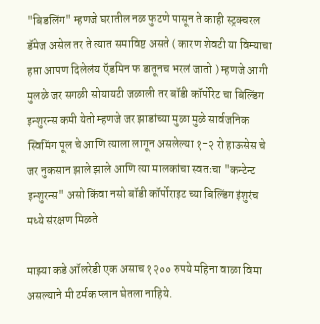"बिडलिंग" म्हणजे घरातील नळ फुटणे पासून ते काही स्ट्रक्चरल डॅमेज असेल तर ते त्यात समाविष्ट असते ( कारण शेवटी या विम्याचा हप्ता आपण दिलेलंय ऍडमिन फ डातूनच भरलं जातो ) म्हणजे आगी मुलळे जर सगळी सोयायटी जळाली तर बॉडी कॉर्पोरेट चा बिल्डिंग इन्शुरन्स कमी येतो म्हणजे जर झाडांच्या मुळा मुळे सार्वजनिक स्विमिंग पूल चे आणि त्याला लागून असलेल्या १-२ रो हाऊसेस चे जर नुकसान झाले झाले आणि त्या मालकांचा स्वतःचा "कन्टेन्ट इन्शुरन्स" असो किंवा नसो बॉडी कॉर्पोराइट च्या बिल्डिंग इंशुरंच मध्ये संरक्षण मिळते

माझ्या कडे ऑलरेडी एक असाच १२०० रुपये महिना वाळा विमा असल्याने मी टर्मक प्लान घेतला नाहिये.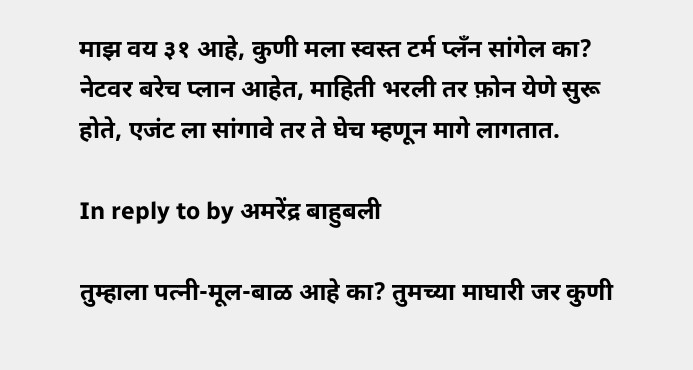माझ वय ३१ आहे, कुणी मला स्वस्त टर्म प्लँन सांगेल का? नेटवर बरेच प्लान आहेत, माहिती भरली तर फ़ोन येणे सुरू होते, एजंट ला सांगावे तर ते घेच म्हणून मागे लागतात.

In reply to by अमरेंद्र बाहुबली

तुम्हाला पत्नी-मूल-बाळ आहे का? तुमच्या माघारी जर कुणी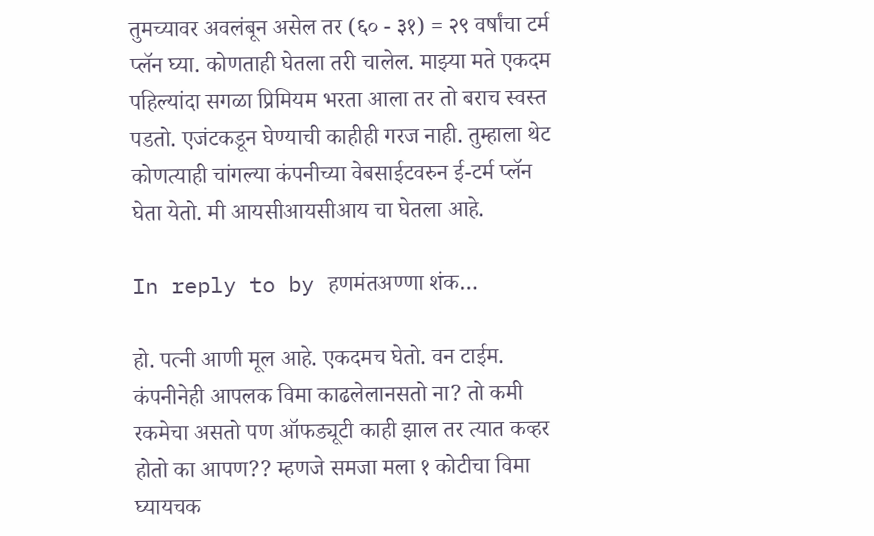तुमच्यावर अवलंबून असेल तर (६० - ३१) = २९ वर्षांचा टर्म प्लॅन घ्या. कोणताही घेतला तरी चालेल. माझ्या मते एकदम पहिल्यांदा सगळा प्रिमियम भरता आला तर तो बराच स्वस्त पडतो. एजंटकडून घेण्याची काहीही गरज नाही. तुम्हाला थेट कोणत्याही चांगल्या कंपनीच्या वेबसाईटवरुन ई-टर्म प्लॅन घेता येतो. मी आयसीआयसीआय चा घेतला आहे.

In reply to by हणमंतअण्णा शंक…

हो. पत्नी आणी मूल आहे. एकदमच घेतो. वन टाईम. कंपनीनेही आपलक विमा काढलेलानसतो ना? तो कमी रकमेचा असतो पण ऑफड्यूटी काही झाल तर त्यात कव्हर होतो का आपण?? म्हणजे समजा मला १ कोटीचा विमा घ्यायचक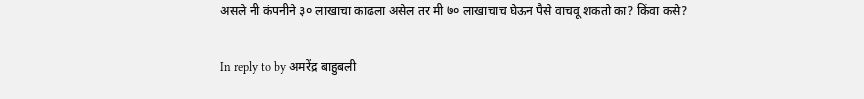असले नी कंपनीने ३० लाखाचा काढला असेल तर मी ७० लाखाचाच घेऊन पैसे वाचवू शकतो का? किंवा कसे?

In reply to by अमरेंद्र बाहुबली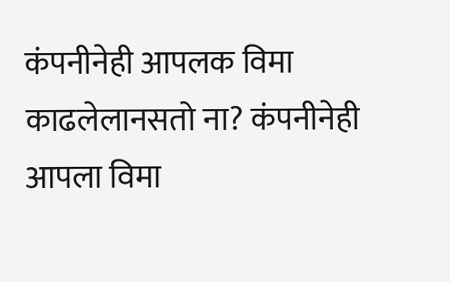कंपनीनेही आपलक विमा काढलेलानसतो ना? कंपनीनेही आपला विमा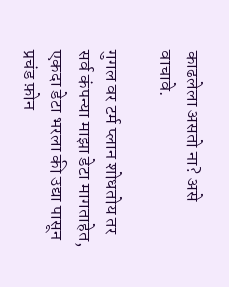काढलेला असतो ना? असे वाचावे.

गुगल वर टर्म प्लान शोधतोय तर सर्व कंपन्या माझा डेटा मागताहेत, एकदा डेटा भरला की उद्या पासून प्रचंड फ़ोन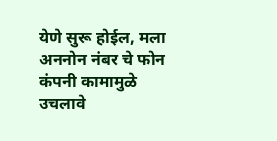येणे सुरू होईल, मला अननोन नंबर चे फोन कंपनी कामामुळे उचलावे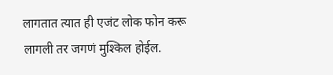लागतात त्यात ही एजंट लोक फोन करू लागली तर जगणं मुश्किल होईल.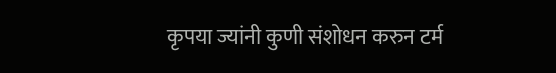कृपया ज्यांनी कुणी संशोधन करुन टर्म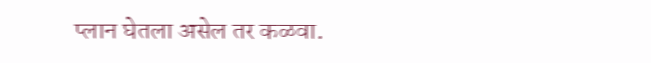प्लान घेतला असेल तर कळवा.